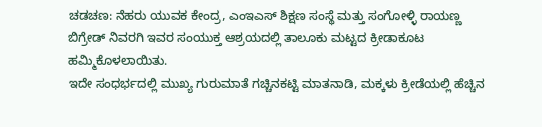ಚಡಚಣ: ನೆಹರು ಯುವಕ ಕೇಂದ್ರ, ಎಂಇಎಸ್ ಶಿಕ್ಷಣ ಸಂಸ್ಥೆ ಮತ್ತು ಸಂಗೋಳ್ಳಿ ರಾಯಣ್ಣ ಬಿಗ್ರೇಡ್ ನಿವರಗಿ ಇವರ ಸಂಯುಕ್ತ ಆಶ್ರಯದಲ್ಲಿ ತಾಲೂಕು ಮಟ್ಟದ ಕ್ರೀಡಾಕೂಟ ಹಮ್ಮಿಕೊಳಲಾಯಿತು.
ಇದೇ ಸಂಧರ್ಭದಲ್ಲಿ ಮುಖ್ಯ ಗುರುಮಾತೆ ಗಚ್ಚಿನಕಟ್ಟಿ ಮಾತನಾಡಿ, ಮಕ್ಕಳು ಕ್ರೀಡೆಯಲ್ಲಿ ಹೆಚ್ಚಿನ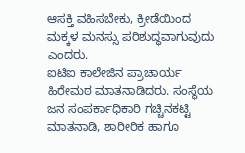ಆಸಕ್ತಿ ವಹಿಸಬೇಕು, ಕ್ರೀಡೆಯಿಂದ ಮಕ್ಕಳ ಮನಸ್ಸು ಪರಿಶುದ್ಧವಾಗುವುದು ಎಂದರು.
ಐಟಿಐ ಕಾಲೇಜಿನ ಪ್ರಾಚಾರ್ಯ ಹಿರೇಮಠ ಮಾತನಾಡಿದರು. ಸಂಸ್ಥೆಯ ಜನ ಸಂಪರ್ಕಾಧಿಕಾರಿ ಗಚ್ಚಿನಕಟ್ಟಿ ಮಾತನಾಡಿ, ಶಾರೀರಿಕ ಹಾಗೂ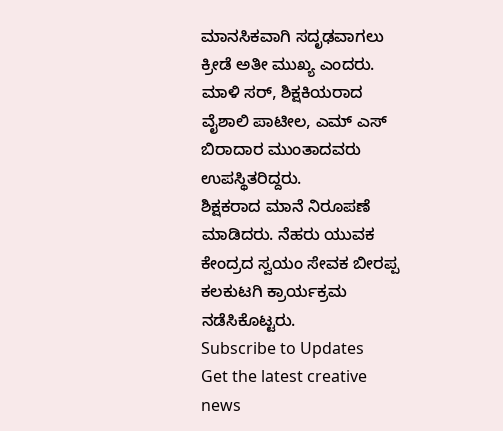ಮಾನಸಿಕವಾಗಿ ಸದೃಢವಾಗಲು ಕ್ರೀಡೆ ಅತೀ ಮುಖ್ಯ ಎಂದರು.
ಮಾಳಿ ಸರ್, ಶಿಕ್ಷಕಿಯರಾದ ವೈಶಾಲಿ ಪಾಟೀಲ, ಎಮ್ ಎಸ್ ಬಿರಾದಾರ ಮುಂತಾದವರು ಉಪಸ್ಥಿತರಿದ್ದರು.
ಶಿಕ್ಷಕರಾದ ಮಾನೆ ನಿರೂಪಣೆ ಮಾಡಿದರು. ನೆಹರು ಯುವಕ ಕೇಂದ್ರದ ಸ್ವಯಂ ಸೇವಕ ಬೀರಪ್ಪ ಕಲಕುಟಗಿ ಕ್ರಾರ್ಯಕ್ರಮ ನಡೆಸಿಕೊಟ್ಟರು.
Subscribe to Updates
Get the latest creative news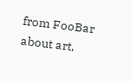from FooBar about art,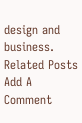design and business.
Related Posts
Add A Comment